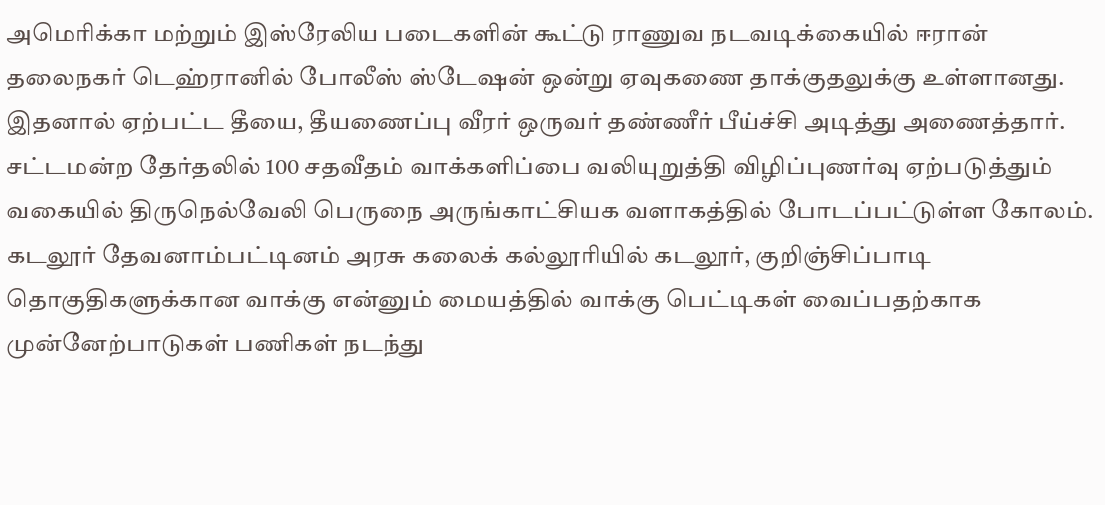அமெரிக்கா மற்றும் இஸ்ரேலிய படைகளின் கூட்டு ராணுவ நடவடிக்கையில் ஈரான் தலைநகர் டெஹ்ரானில் போலீஸ் ஸ்டேஷன் ஒன்று ஏவுகணை தாக்குதலுக்கு உள்ளானது. இதனால் ஏற்பட்ட தீயை, தீயணைப்பு வீரர் ஒருவர் தண்ணீர் பீய்ச்சி அடித்து அணைத்தார்.
சட்டமன்ற தேர்தலில் 100 சதவீதம் வாக்களிப்பை வலியுறுத்தி விழிப்புணர்வு ஏற்படுத்தும் வகையில் திருநெல்வேலி பெருநை அருங்காட்சியக வளாகத்தில் போடப்பட்டுள்ள கோலம்.
கடலூர் தேவனாம்பட்டினம் அரசு கலைக் கல்லூரியில் கடலூர், குறிஞ்சிப்பாடி தொகுதிகளுக்கான வாக்கு என்னும் மையத்தில் வாக்கு பெட்டிகள் வைப்பதற்காக முன்னேற்பாடுகள் பணிகள் நடந்து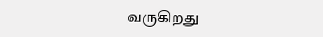வருகிறது